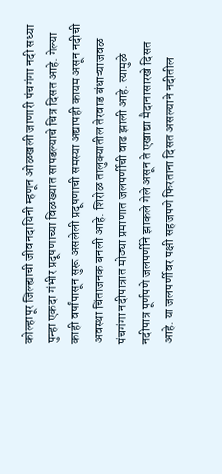कोल्हापूर जिल्ह्याची जीवनदायिनी म्हणून ओळखली जाणारी पंचगंगा नदी सध्या पुन्हा एकदा गंभीर प्रदूषणाच्या विळख्यात सापडल्याचे चित्र दिसत आहे. गेल्या काही वर्षांपासून सुरू असलेली प्रदूषणाची समस्या अद्यापही कायम असून नदीची अवस्था चिंताजनक बनली आहे. शिरोळ तालुक्यातील तेरवाड बंधाऱ्याजवळ पंचगंगा नदीपात्रात मोठ्या प्रमाणात जलपर्णीची वाढ झाली आहे. त्यामुळे नदीपात्र पूर्णपणे जलपर्णीने झाकले गेले असून ते एखाद्या मैदानासारखे दिसत आहे. या जलपर्णीवर पक्षी सहजपणे फिरताना दिसत असल्याने नदीतील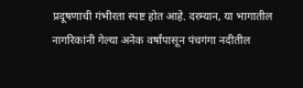प्रदूषणाची गंभीरता स्पष्ट होत आहे. दरम्यान, या भागातील नागरिकांनी गेल्या अनेक वर्षांपासून पंचगंगा नदीतील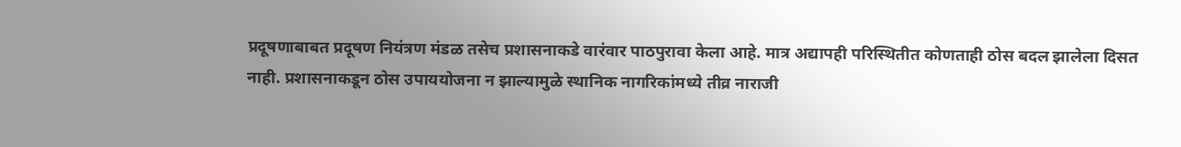प्रदूषणाबाबत प्रदूषण नियंत्रण मंडळ तसेच प्रशासनाकडे वारंवार पाठपुरावा केला आहे. मात्र अद्यापही परिस्थितीत कोणताही ठोस बदल झालेला दिसत नाही. प्रशासनाकडून ठोस उपाययोजना न झाल्यामुळे स्थानिक नागरिकांमध्ये तीव्र नाराजी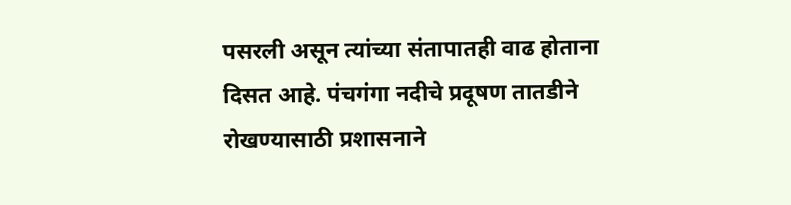पसरली असून त्यांच्या संतापातही वाढ होताना दिसत आहे. पंचगंगा नदीचे प्रदूषण तातडीने रोखण्यासाठी प्रशासनाने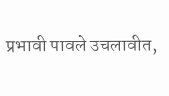प्रभावी पावले उचलावीत,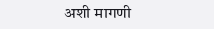अशी मागणी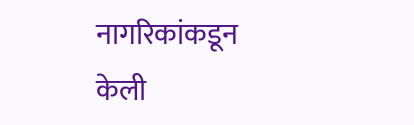नागरिकांकडून केली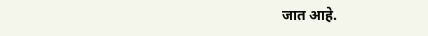जात आहे.